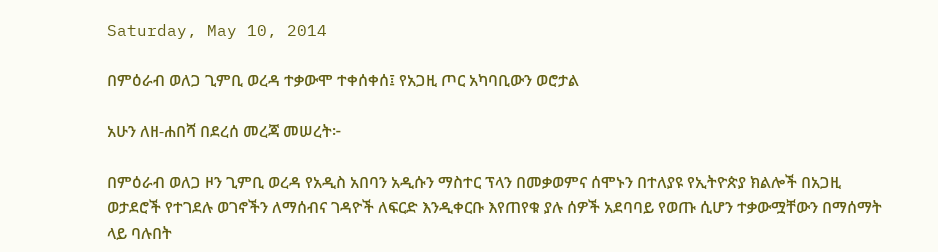Saturday, May 10, 2014

በምዕራብ ወለጋ ጊምቢ ወረዳ ተቃውሞ ተቀሰቀሰ፤ የአጋዚ ጦር አካባቢውን ወሮታል

አሁን ለዘ-ሐበሻ በደረሰ መረጃ መሠረት፦

በምዕራብ ወለጋ ዞን ጊምቢ ወረዳ የአዲስ አበባን አዲሱን ማስተር ፕላን በመቃወምና ሰሞኑን በተለያዩ የኢትዮጵያ ክልሎች በአጋዚ ወታደሮች የተገደሉ ወገኖችን ለማሰብና ገዳዮች ለፍርድ እንዲቀርቡ እየጠየቁ ያሉ ሰዎች አደባባይ የወጡ ሲሆን ተቃውሟቸውን በማሰማት ላይ ባሉበት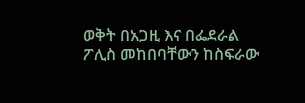ወቅት በአጋዚ እና በፌደራል ፖሊስ መከበባቸውን ከስፍራው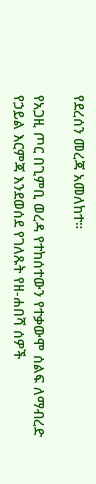የደረሰን መረጃ አመለከተ።

የአጋዚ ጦር በጊምቢ ወረዳ የተከሰተውን የተቃውሞ ሰልፍ ለማብረድ የኃይል እርምጃ እንደወሰደ የገለጹት የዘ-ሐበሻ ሰዎች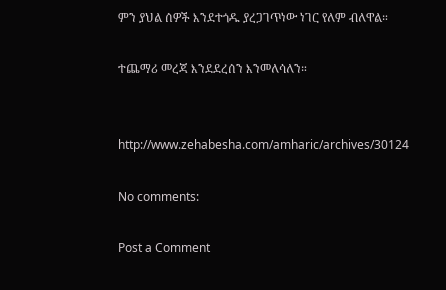ምን ያህል ሰዎች እንደተጎዱ ያረጋገጥነው ነገር የለም ብለዋል።

ተጨማሪ መረጃ እንደደረሰን እንመለሳለን።


http://www.zehabesha.com/amharic/archives/30124

No comments:

Post a Comment